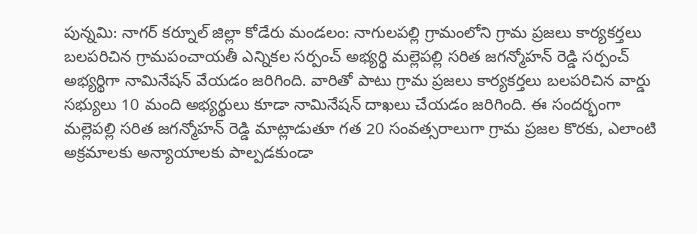పున్నమి: నాగర్ కర్నూల్ జిల్లా కోడేరు మండలం: నాగులపల్లి గ్రామంలోని గ్రామ ప్రజలు కార్యకర్తలు బలపరిచిన గ్రామపంచాయతీ ఎన్నికల సర్పంచ్ అభ్యర్థి మల్లెపల్లి సరిత జగన్మోహన్ రెడ్డి సర్పంచ్ అభ్యర్థిగా నామినేషన్ వేయడం జరిగింది. వారితో పాటు గ్రామ ప్రజలు కార్యకర్తలు బలపరిచిన వార్డు సభ్యులు 10 మంది అభ్యర్థులు కూడా నామినేషన్ దాఖలు చేయడం జరిగింది. ఈ సందర్భంగా మల్లెపల్లి సరిత జగన్మోహన్ రెడ్డి మాట్లాడుతూ గత 20 సంవత్సరాలుగా గ్రామ ప్రజల కొరకు, ఎలాంటి అక్రమాలకు అన్యాయాలకు పాల్పడకుండా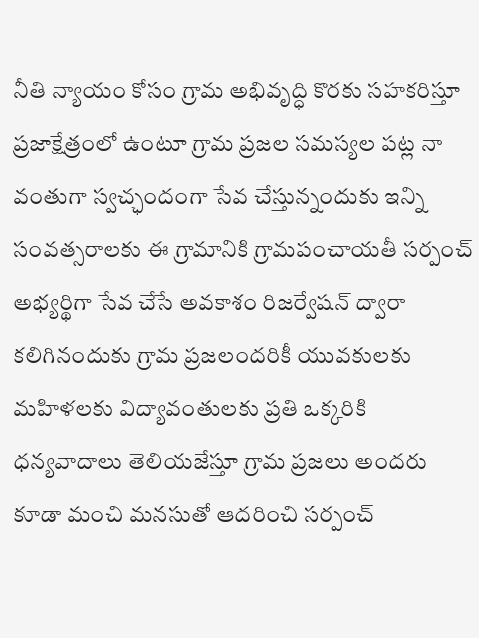నీతి న్యాయం కోసం గ్రామ అభివృద్ధి కొరకు సహకరిస్తూ ప్రజాక్షేత్రంలో ఉంటూ గ్రామ ప్రజల సమస్యల పట్ల నా వంతుగా స్వచ్ఛందంగా సేవ చేస్తున్నందుకు ఇన్ని సంవత్సరాలకు ఈ గ్రామానికి గ్రామపంచాయతీ సర్పంచ్ అభ్యర్థిగా సేవ చేసే అవకాశం రిజర్వేషన్ ద్వారా కలిగినందుకు గ్రామ ప్రజలందరికీ యువకులకు మహిళలకు విద్యావంతులకు ప్రతి ఒక్కరికి ధన్యవాదాలు తెలియజేస్తూ గ్రామ ప్రజలు అందరు కూడా మంచి మనసుతో ఆదరించి సర్పంచ్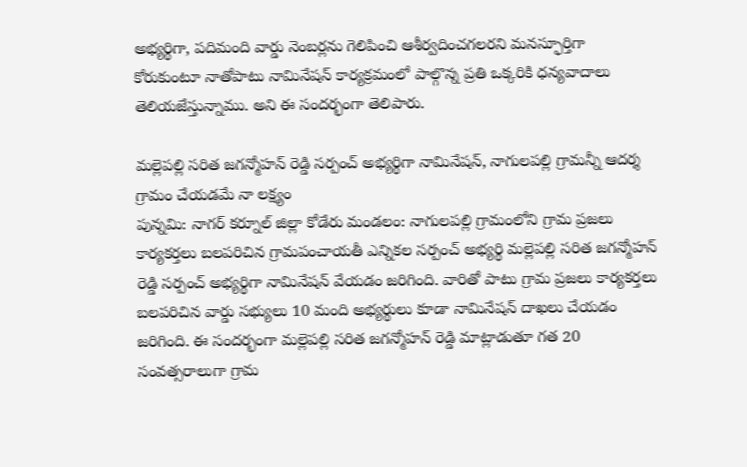అభ్యర్థిగా, పదిమంది వార్డు నెంబర్లను గెలిపించి ఆశీర్వదించగలరని మనస్ఫూర్తిగా కోరుకుంటూ నాతోపాటు నామినేషన్ కార్యక్రమంలో పాల్గొన్న ప్రతి ఒక్కరికి ధన్యవాదాలు తెలియజేస్తున్నాము. అని ఈ సందర్భంగా తెలిపారు.

మల్లెపల్లి సరిత జగన్మోహన్ రెడ్డి సర్పంచ్ అభ్యర్థిగా నామినేషన్, నాగులపల్లి గ్రామన్నీ ఆదర్శ గ్రామం చేయడమే నా లక్ష్యం
పున్నమి: నాగర్ కర్నూల్ జిల్లా కోడేరు మండలం: నాగులపల్లి గ్రామంలోని గ్రామ ప్రజలు కార్యకర్తలు బలపరిచిన గ్రామపంచాయతీ ఎన్నికల సర్పంచ్ అభ్యర్థి మల్లెపల్లి సరిత జగన్మోహన్ రెడ్డి సర్పంచ్ అభ్యర్థిగా నామినేషన్ వేయడం జరిగింది. వారితో పాటు గ్రామ ప్రజలు కార్యకర్తలు బలపరిచిన వార్డు సభ్యులు 10 మంది అభ్యర్థులు కూడా నామినేషన్ దాఖలు చేయడం జరిగింది. ఈ సందర్భంగా మల్లెపల్లి సరిత జగన్మోహన్ రెడ్డి మాట్లాడుతూ గత 20 సంవత్సరాలుగా గ్రామ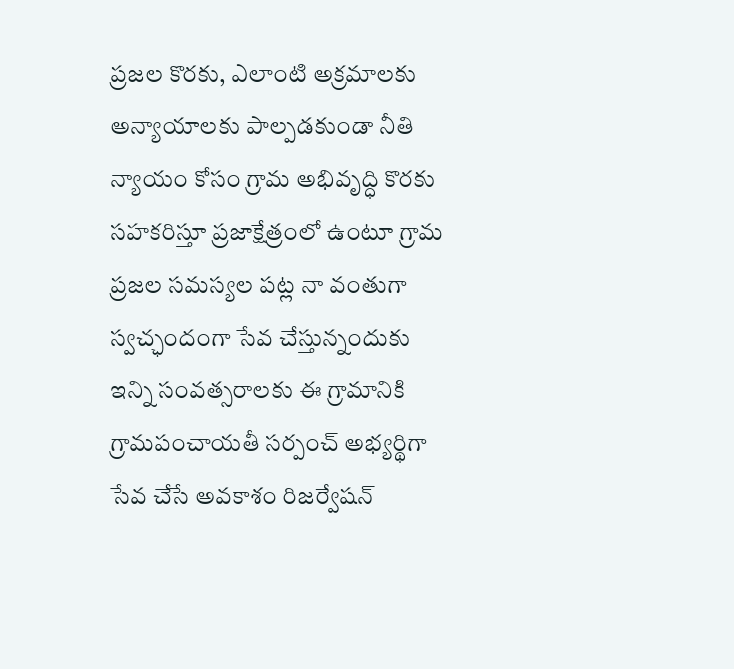ప్రజల కొరకు, ఎలాంటి అక్రమాలకు అన్యాయాలకు పాల్పడకుండా నీతి న్యాయం కోసం గ్రామ అభివృద్ధి కొరకు సహకరిస్తూ ప్రజాక్షేత్రంలో ఉంటూ గ్రామ ప్రజల సమస్యల పట్ల నా వంతుగా స్వచ్ఛందంగా సేవ చేస్తున్నందుకు ఇన్ని సంవత్సరాలకు ఈ గ్రామానికి గ్రామపంచాయతీ సర్పంచ్ అభ్యర్థిగా సేవ చేసే అవకాశం రిజర్వేషన్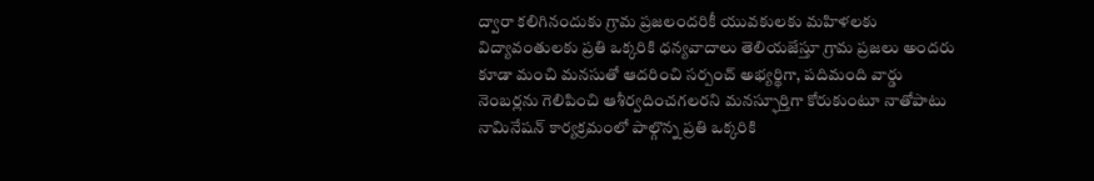ద్వారా కలిగినందుకు గ్రామ ప్రజలందరికీ యువకులకు మహిళలకు విద్యావంతులకు ప్రతి ఒక్కరికి ధన్యవాదాలు తెలియజేస్తూ గ్రామ ప్రజలు అందరు కూడా మంచి మనసుతో ఆదరించి సర్పంచ్ అభ్యర్థిగా, పదిమంది వార్డు నెంబర్లను గెలిపించి ఆశీర్వదించగలరని మనస్ఫూర్తిగా కోరుకుంటూ నాతోపాటు నామినేషన్ కార్యక్రమంలో పాల్గొన్న ప్రతి ఒక్కరికి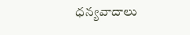ధన్యవాదాలు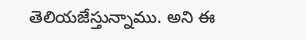తెలియజేస్తున్నాము. అని ఈ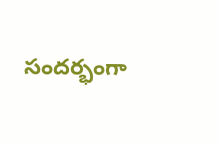సందర్భంగా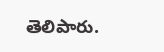తెలిపారు.